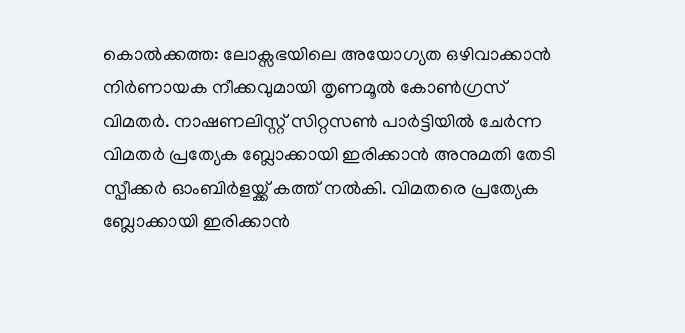കൊൽക്കത്ത: ലോക്സഭയിലെ അയോഗ്യത ഒഴിവാക്കാൻ നിർണായക നീക്കവുമായി തൃണമൂൽ കോൺഗ്രസ് വിമതർ. നാഷണലിസ്റ്റ് സിറ്റസൺ പാർട്ടിയിൽ ചേർന്ന വിമതർ പ്രത്യേക ബ്ലോക്കായി ഇരിക്കാൻ അനുമതി തേടി സ്പീക്കർ ഓംബിർളയ്ക്ക് കത്ത് നൽകി. വിമതരെ പ്രത്യേക ബ്ലോക്കായി ഇരിക്കാൻ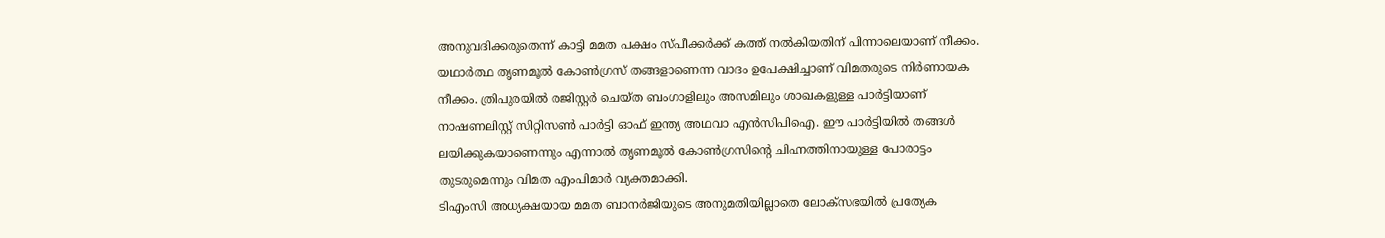അനുവദിക്കരുതെന്ന് കാട്ടി മമത പക്ഷം സ്പീക്കർക്ക് കത്ത് നൽകിയതിന് പിന്നാലെയാണ് നീക്കം.
യഥാർത്ഥ തൃണമൂൽ കോൺഗ്രസ് തങ്ങളാണെന്ന വാദം ഉപേക്ഷിച്ചാണ് വിമതരുടെ നിർണായക നീക്കം. ത്രിപുരയിൽ രജിസ്റ്റർ ചെയ്ത ബംഗാളിലും അസമിലും ശാഖകളുള്ള പാർട്ടിയാണ് നാഷണലിസ്റ്റ് സിറ്റിസൺ പാർട്ടി ഓഫ് ഇന്ത്യ അഥവാ എൻസിപിഐ. ഈ പാർട്ടിയിൽ തങ്ങൾ ലയിക്കുകയാണെന്നും എന്നാൽ തൃണമൂൽ കോൺഗ്രസിന്റെ ചിഹ്നത്തിനായുള്ള പോരാട്ടം തുടരുമെന്നും വിമത എംപിമാർ വ്യക്തമാക്കി.
ടിഎംസി അധ്യക്ഷയായ മമത ബാനർജിയുടെ അനുമതിയില്ലാതെ ലോക്സഭയിൽ പ്രത്യേക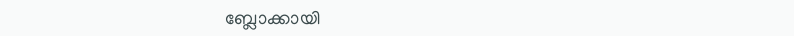ബ്ലോക്കായി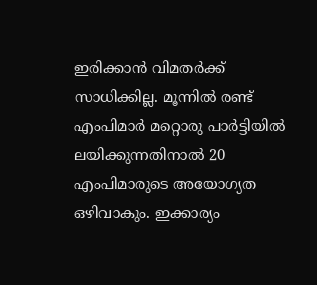ഇരിക്കാൻ വിമതർക്ക് സാധിക്കില്ല. മൂന്നിൽ രണ്ട് എംപിമാർ മറ്റൊരു പാർട്ടിയിൽ ലയിക്കുന്നതിനാൽ 20 എംപിമാരുടെ അയോഗ്യത ഒഴിവാകും. ഇക്കാര്യം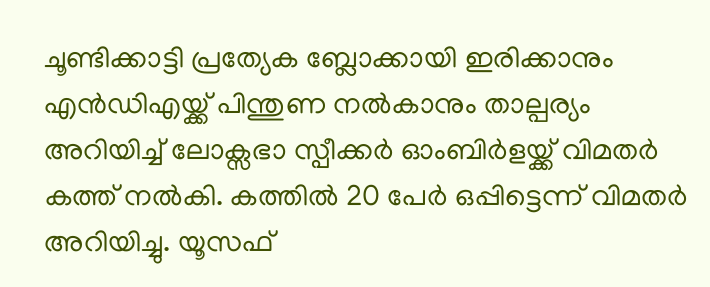ചൂണ്ടിക്കാട്ടി പ്രത്യേക ബ്ലോക്കായി ഇരിക്കാനും എൻഡിഎയ്ക്ക് പിന്തുണ നൽകാനും താല്പര്യം അറിയിച്ച് ലോക്സഭാ സ്പീക്കർ ഓംബിർളയ്ക്ക് വിമതർ കത്ത് നൽകി. കത്തിൽ 20 പേർ ഒപ്പിട്ടെന്ന് വിമതർ അറിയിച്ചു. യൂസഫ്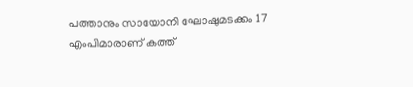പത്താനും സായോനി ഘോഷുമടക്കം 17 എംപിമാരാണ് കത്ത്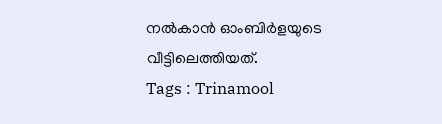നൽകാൻ ഓംബിർളയുടെ വീട്ടിലെത്തിയത്.
Tags : Trinamool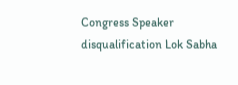Congress Speaker disqualification Lok Sabha